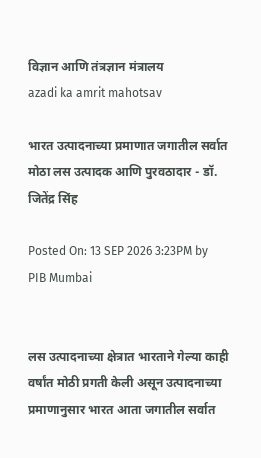विज्ञान आणि तंत्रज्ञान मंत्रालय
azadi ka amrit mahotsav

भारत उत्पादनाच्या प्रमाणात जगातील सर्वात मोठा लस उत्पादक आणि पुरवठादार - डॉ. जितेंद्र सिंह

Posted On: 13 SEP 2026 3:23PM by PIB Mumbai


लस उत्पादनाच्या क्षेत्रात भारताने गेल्या काही वर्षांत मोठी प्रगती केली असून उत्पादनाच्या प्रमाणानुसार भारत आता जगातील सर्वात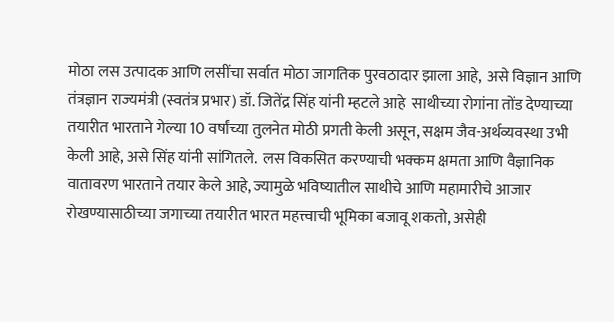मोठा लस उत्पादक आणि लसींचा सर्वात मोठा जागतिक पुरवठादार झाला आहे,  असे विज्ञान आणि तंत्रज्ञान राज्यमंत्री (स्वतंत्र प्रभार) डॉ. जितेंद्र सिंह यांनी म्हटले आहे  साथीच्या रोगांना तोंड देण्याच्या तयारीत भारताने गेल्या 10 वर्षांच्या तुलनेत मोठी प्रगती केली असून, सक्षम जैव-अर्थव्यवस्था उभी केली आहे, असे सिंह यांनी सांगितले.  लस विकसित करण्याची भक्कम क्षमता आणि वैज्ञानिक वातावरण भारताने तयार केले आहे, ज्यामुळे भविष्यातील साथीचे आणि महामारीचे आजार रोखण्यासाठीच्या जगाच्या तयारीत भारत महत्त्वाची भूमिका बजावू शकतो, असेही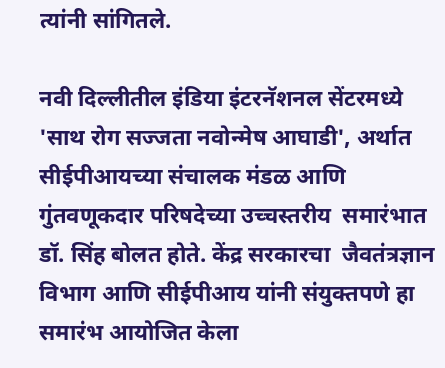त्यांनी सांगितले.

नवी दिल्लीतील इंडिया इंटरनॅशनल सेंटरमध्ये 'साथ रोग सज्जता नवोन्मेष आघाडी', अर्थात सीईपीआयच्या संचालक मंडळ आणि गुंतवणूकदार परिषदेच्या उच्चस्तरीय  समारंभात डॉ. सिंह बोलत होते. केंद्र सरकारचा  जैवतंत्रज्ञान विभाग आणि सीईपीआय यांनी संयुक्तपणे हा समारंभ आयोजित केला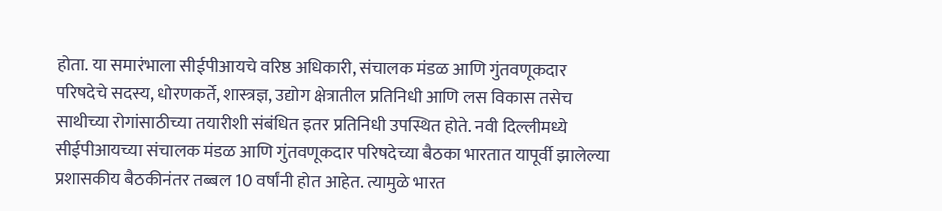होता. या समारंभाला सीईपीआयचे वरिष्ठ अधिकारी, संचालक मंडळ आणि गुंतवणूकदार परिषदेचे सदस्य, धोरणकर्ते, शास्त्रज्ञ, उद्योग क्षेत्रातील प्रतिनिधी आणि लस विकास तसेच साथीच्या रोगांसाठीच्या तयारीशी संबंधित इतर प्रतिनिधी उपस्थित होते. नवी दिल्लीमध्ये सीईपीआयच्या संचालक मंडळ आणि गुंतवणूकदार परिषदेच्या बैठका भारतात यापूर्वी झालेल्या प्रशासकीय बैठकीनंतर तब्बल 10 वर्षांनी होत आहेत. त्यामुळे भारत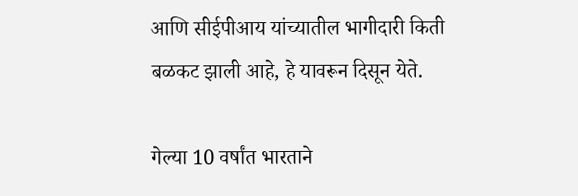आणि सीईपीआय यांच्यातील भागीदारी किती बळकट झाली आहे, हे यावरून दिसून येते.

गेल्या 10 वर्षांत भारताने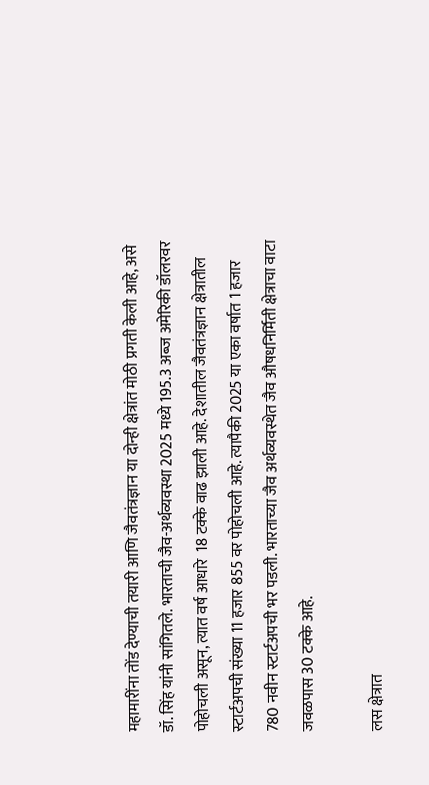महामारींना तोंड देण्याची तयारी आणि जैवतंत्रज्ञान या दोन्ही क्षेत्रांत मोठी प्रगती केली आहे, असे डॉ. सिंह यांनी सांगितले. भारताची जैव-अर्थव्यवस्था 2025 मध्ये 195.3 अब्ज अमेरिकी डॉलरवर पोहोचली असून, त्यात वर्ष आधारे  18 टक्के वाढ झाली आहे. देशातील जैवतंत्रज्ञान क्षेत्रातील स्टार्टअपची संख्या 11 हजार 855 वर पोहोचली आहे. त्यापैकी 2025 या एका वर्षात 1 हजार 780 नवीन स्टार्टअपची भर पडली. भारताच्या जैव अर्थव्यवस्थेत जैव औषधनिर्मिती क्षेत्राचा वाटा जवळपास 30 टक्के आहे.

लस क्षेत्रात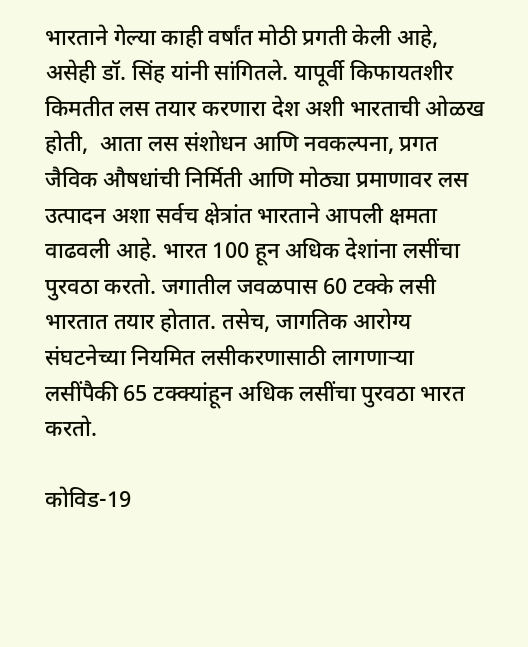भारताने गेल्या काही वर्षांत मोठी प्रगती केली आहे, असेही डॉ. सिंह यांनी सांगितले. यापूर्वी किफायतशीर  किमतीत लस तयार करणारा देश अशी भारताची ओळख होती,  आता लस संशोधन आणि नवकल्पना, प्रगत जैविक औषधांची निर्मिती आणि मोठ्या प्रमाणावर लस उत्पादन अशा सर्वच क्षेत्रांत भारताने आपली क्षमता वाढवली आहे. भारत 100 हून अधिक देशांना लसींचा पुरवठा करतो. जगातील जवळपास 60 टक्के लसी भारतात तयार होतात. तसेच, जागतिक आरोग्य संघटनेच्या नियमित लसीकरणासाठी लागणाऱ्या लसींपैकी 65 टक्क्यांहून अधिक लसींचा पुरवठा भारत करतो.

कोविड-19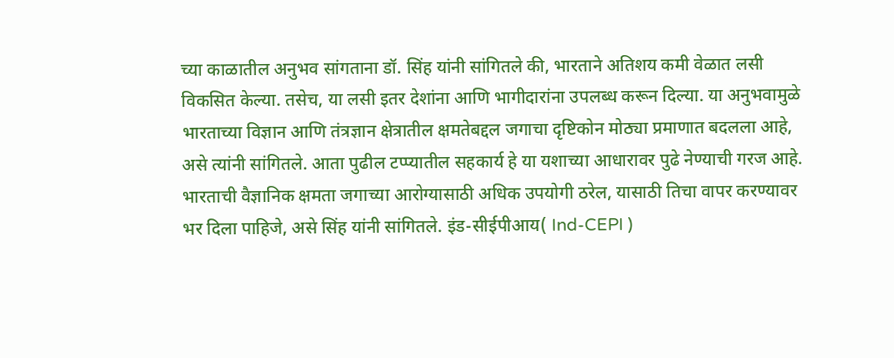च्या काळातील अनुभव सांगताना डॉ. सिंह यांनी सांगितले की, भारताने अतिशय कमी वेळात लसी विकसित केल्या. तसेच, या लसी इतर देशांना आणि भागीदारांना उपलब्ध करून दिल्या. या अनुभवामुळे भारताच्या विज्ञान आणि तंत्रज्ञान क्षेत्रातील क्षमतेबद्दल जगाचा दृष्टिकोन मोठ्या प्रमाणात बदलला आहे, असे त्यांनी सांगितले. आता पुढील टप्प्यातील सहकार्य हे या यशाच्या आधारावर पुढे नेण्याची गरज आहे. भारताची वैज्ञानिक क्षमता जगाच्या आरोग्यासाठी अधिक उपयोगी ठरेल, यासाठी तिचा वापर करण्यावर भर दिला पाहिजे, असे सिंह यांनी सांगितले. इंड-सीईपीआय( Ind-CEPI )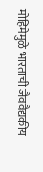मोहिमेमुळे भारताची जैववैद्यकीय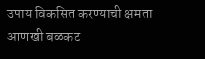उपाय विकसित करण्याची क्षमता आणखी बळकट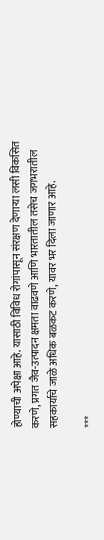होण्याची अपेक्षा आहे. यासाठी विविध रोगांपासून संरक्षण देणाऱ्या लसी विकसित करणे, प्रगत जैव-उत्पादन क्षमता वाढवणे आणि भारतातील तसेच जगभरातील सहकार्याचे जाळे अधिक बळकट करणे, यावर भर दिला जाणार आहे.

***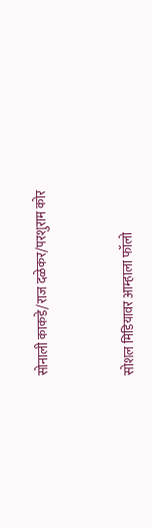सोनाली काकडे/राज दळेकर/परशुराम कोर



सोशल मिडियावर आम्हाला फॉलो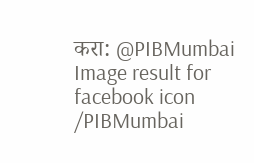करा: @PIBMumbai   Image result for facebook icon /PIBMumbai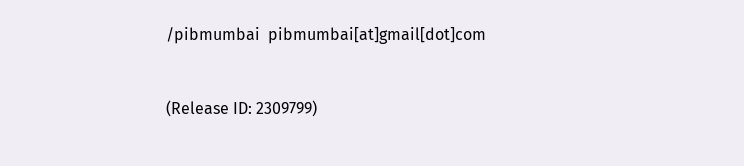/pibmumbai  pibmumbai[at]gmail[dot]com


(Release ID: 2309799)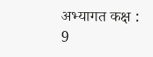अभ्यागत कक्ष : 9